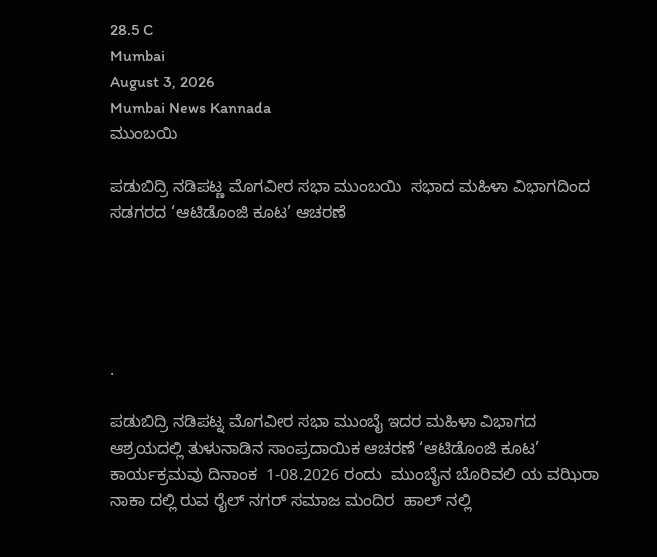28.5 C
Mumbai
August 3, 2026
Mumbai News Kannada
ಮುಂಬಯಿ

ಪಡುಬಿದ್ರಿ ನಡಿಪಟ್ಣ ಮೊಗವೀರ ಸಭಾ ಮುಂಬಯಿ  ಸಭಾದ ಮಹಿಳಾ ವಿಭಾಗದಿಂದ ಸಡಗರದ ‘ಆಟಿಡೊಂಜಿ ಕೂಟ’ ಆಚರಣೆ





.

ಪಡುಬಿದ್ರಿ ನಡಿಪಟ್ನ ಮೊಗವೀರ ಸಭಾ ಮುಂಬೈ ಇದರ ಮಹಿಳಾ ವಿಭಾಗದ ಆಶ್ರಯದಲ್ಲಿ ತುಳುನಾಡಿನ ಸಾಂಪ್ರದಾಯಿಕ ಆಚರಣೆ ‘ಆಟಿಡೊಂಜಿ ಕೂಟ’ ಕಾರ್ಯಕ್ರಮವು ದಿನಾಂಕ  1-08.2026 ರಂದು  ಮುಂಬೈನ ಬೊರಿವಲಿ ಯ ವಝಿರಾ ನಾಕಾ ದಲ್ಲಿ ರುವ ರೈಲ್ ನಗರ್ ಸಮಾಜ ಮಂದಿರ  ಹಾಲ್ ನಲ್ಲಿ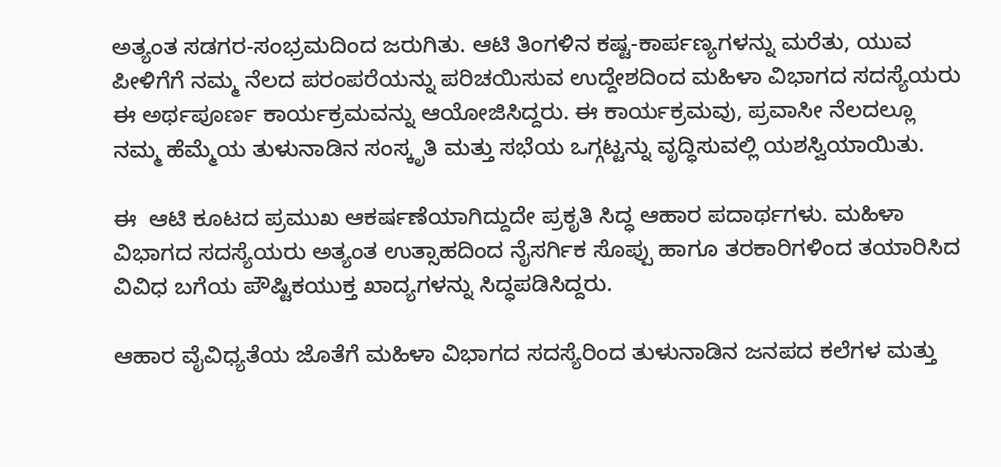ಅತ್ಯಂತ ಸಡಗರ-ಸಂಭ್ರಮದಿಂದ ಜರುಗಿತು. ಆಟಿ ತಿಂಗಳಿನ ಕಷ್ಟ-ಕಾರ್ಪಣ್ಯಗಳನ್ನು ಮರೆತು, ಯುವ ಪೀಳಿಗೆಗೆ ನಮ್ಮ ನೆಲದ ಪರಂಪರೆಯನ್ನು ಪರಿಚಯಿಸುವ ಉದ್ದೇಶದಿಂದ ಮಹಿಳಾ ವಿಭಾಗದ ಸದಸ್ಯೆಯರು ಈ ಅರ್ಥಪೂರ್ಣ ಕಾರ್ಯಕ್ರಮವನ್ನು ಆಯೋಜಿಸಿದ್ದರು. ಈ ಕಾರ್ಯಕ್ರಮವು, ಪ್ರವಾಸೀ ನೆಲದಲ್ಲೂ ನಮ್ಮ ಹೆಮ್ಮೆಯ ತುಳುನಾಡಿನ ಸಂಸ್ಕೃತಿ ಮತ್ತು ಸಭೆಯ ಒಗ್ಗಟ್ಟನ್ನು ವೃದ್ಧಿಸುವಲ್ಲಿ ಯಶಸ್ವಿಯಾಯಿತು.

ಈ  ಆಟಿ ಕೂಟದ ಪ್ರಮುಖ ಆಕರ್ಷಣೆಯಾಗಿದ್ದುದೇ ಪ್ರಕೃತಿ ಸಿದ್ಧ ಆಹಾರ ಪದಾರ್ಥಗಳು. ಮಹಿಳಾ ವಿಭಾಗದ ಸದಸ್ಯೆಯರು ಅತ್ಯಂತ ಉತ್ಸಾಹದಿಂದ ನೈಸರ್ಗಿಕ ಸೊಪ್ಪು ಹಾಗೂ ತರಕಾರಿಗಳಿಂದ ತಯಾರಿಸಿದ ವಿವಿಧ ಬಗೆಯ ಪೌಷ್ಟಿಕಯುಕ್ತ ಖಾದ್ಯಗಳನ್ನು ಸಿದ್ಧಪಡಿಸಿದ್ದರು.

ಆಹಾರ ವೈವಿಧ್ಯತೆಯ ಜೊತೆಗೆ ಮಹಿಳಾ ವಿಭಾಗದ ಸದಸ್ಯೆರಿಂದ ತುಳುನಾಡಿನ ಜನಪದ ಕಲೆಗಳ ಮತ್ತು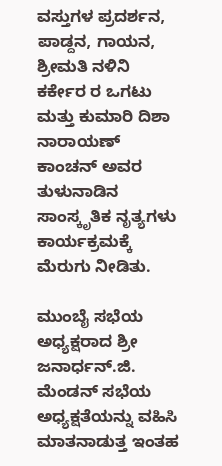ವಸ್ತುಗಳ ಪ್ರದರ್ಶನ, ಪಾಡ್ದನ, ಗಾಯನ, ಶ್ರೀಮತಿ ನಳಿನಿ ಕರ್ಕೇರ ರ ಒಗಟು ಮತ್ತು ಕುಮಾರಿ ದಿಶಾ ನಾರಾಯಣ್ ಕಾಂಚನ್ ಅವರ ತುಳುನಾಡಿನ ಸಾಂಸ್ಕೃತಿಕ ನೃತ್ಯಗಳು ಕಾರ್ಯಕ್ರಮಕ್ಕೆ ಮೆರುಗು ನೀಡಿತು.

ಮುಂಬೈ ಸಭೆಯ ಅಧ್ಯಕ್ಷರಾದ ಶ್ರೀ ಜನಾರ್ಧನ್.ಜಿ. ಮೆಂಡನ್ ಸಭೆಯ ಅಧ್ಯಕ್ಷತೆಯನ್ನು ವಹಿಸಿ ಮಾತನಾಡುತ್ತ ಇಂತಹ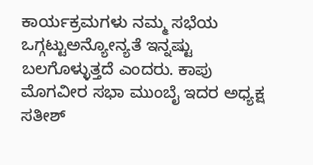ಕಾರ್ಯಕ್ರಮಗಳು ನಮ್ಮ ಸಭೆಯ ಒಗ್ಗಟ್ಟುಅನ್ಯೋನ್ಯತೆ ಇನ್ನಷ್ಟು ಬಲಗೊಳ್ಳುತ್ತದೆ ಎಂದರು. ಕಾಪು ಮೊಗವೀರ ಸಭಾ ಮುಂಬೈ ಇದರ ಅಧ್ಯಕ್ಷ ಸತೀಶ್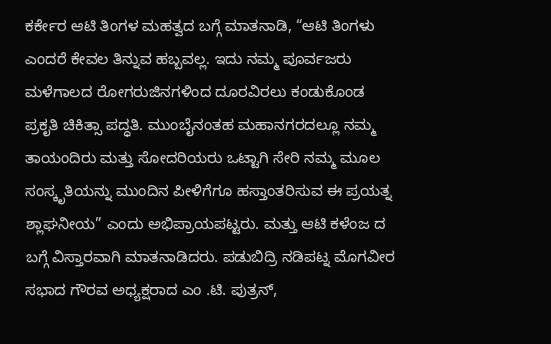ಕರ್ಕೇರ ಆಟಿ ತಿಂಗಳ ಮಹತ್ವದ ಬಗ್ಗೆ ಮಾತನಾಡಿ, “ಆಟಿ ತಿಂಗಳು ಎಂದರೆ ಕೇವಲ ತಿನ್ನುವ ಹಬ್ಬವಲ್ಲ. ಇದು ನಮ್ಮ ಪೂರ್ವಜರು ಮಳೆಗಾಲದ ರೋಗರುಜಿನಗಳಿಂದ ದೂರವಿರಲು ಕಂಡುಕೊಂಡ ಪ್ರಕೃತಿ ಚಿಕಿತ್ಸಾ ಪದ್ಧತಿ. ಮುಂಬೈನಂತಹ ಮಹಾನಗರದಲ್ಲೂ ನಮ್ಮ ತಾಯಂದಿರು ಮತ್ತು ಸೋದರಿಯರು ಒಟ್ಟಾಗಿ ಸೇರಿ ನಮ್ಮ ಮೂಲ ಸಂಸ್ಕೃತಿಯನ್ನು ಮುಂದಿನ ಪೀಳಿಗೆಗೂ ಹಸ್ತಾಂತರಿಸುವ ಈ ಪ್ರಯತ್ನ ಶ್ಲಾಘನೀಯ” ಎಂದು ಅಭಿಪ್ರಾಯಪಟ್ಟರು. ಮತ್ತು ಆಟಿ ಕಳೆಂಜ ದ ಬಗ್ಗೆ ವಿಸ್ತಾರವಾಗಿ ಮಾತನಾಡಿದರು. ಪಡುಬಿದ್ರಿ ನಡಿಪಟ್ನ ಮೊಗವೀರ ಸಭಾದ ಗೌರವ ಅಧ್ಯಕ್ಷರಾದ ಎಂ .ಟಿ. ಪುತ್ರನ್,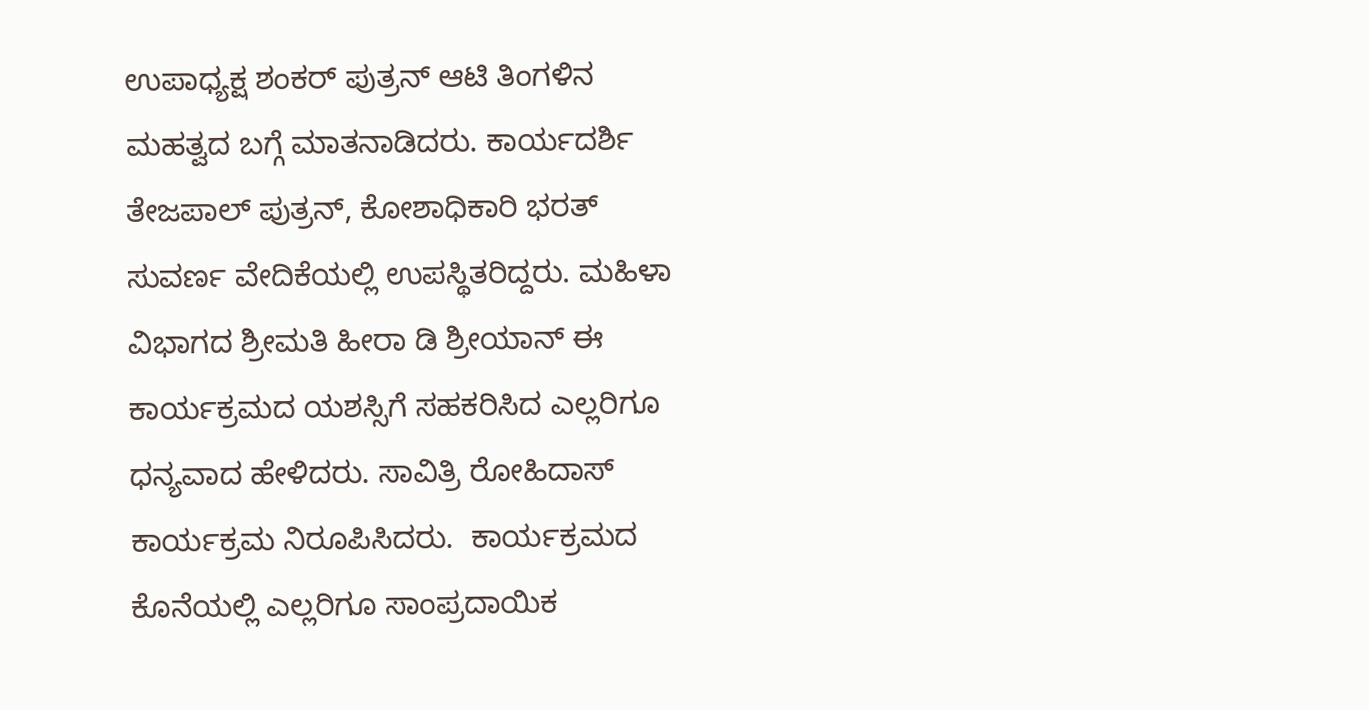ಉಪಾಧ್ಯಕ್ಷ ಶಂಕರ್ ಪುತ್ರನ್ ಆಟಿ ತಿಂಗಳಿನ ಮಹತ್ವದ ಬಗ್ಗೆ ಮಾತನಾಡಿದರು. ಕಾರ್ಯದರ್ಶಿ ತೇಜಪಾಲ್ ಪುತ್ರನ್, ಕೋಶಾಧಿಕಾರಿ ಭರತ್ ಸುವರ್ಣ ವೇದಿಕೆಯಲ್ಲಿ ಉಪಸ್ಥಿತರಿದ್ದರು. ಮಹಿಳಾ ವಿಭಾಗದ ಶ್ರೀಮತಿ ಹೀರಾ ಡಿ ಶ್ರೀಯಾನ್ ಈ ಕಾರ್ಯಕ್ರಮದ ಯಶಸ್ಸಿಗೆ ಸಹಕರಿಸಿದ ಎಲ್ಲರಿಗೂ ಧನ್ಯವಾದ ಹೇಳಿದರು. ಸಾವಿತ್ರಿ ರೋಹಿದಾಸ್ ಕಾರ್ಯಕ್ರಮ ನಿರೂಪಿಸಿದರು.  ಕಾರ್ಯಕ್ರಮದ ಕೊನೆಯಲ್ಲಿ ಎಲ್ಲರಿಗೂ ಸಾಂಪ್ರದಾಯಿಕ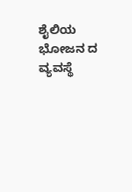ಶೈಲಿಯ ಭೋಜನ ದ ವ್ಯವಸ್ಥೆ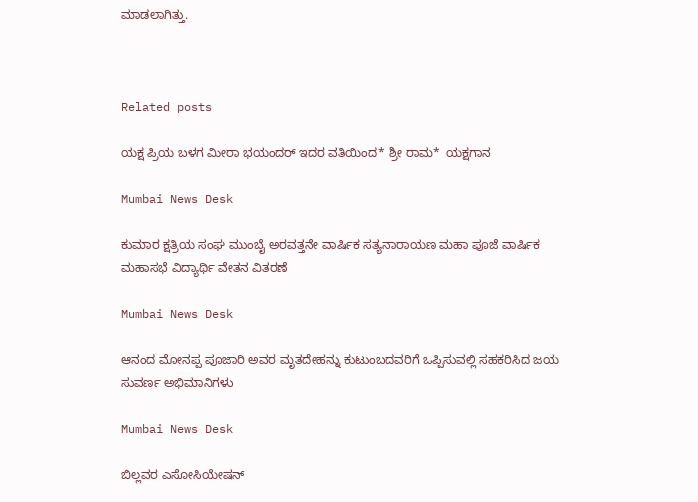ಮಾಡಲಾಗಿತ್ತು.



Related posts

ಯಕ್ಷ ಪ್ರಿಯ ಬಳಗ ಮೀರಾ ಭಯಂದರ್ ಇದರ ವತಿಯಿಂದ* ಶ್ರೀ ರಾಮ*  ಯಕ್ಷಗಾನ

Mumbai News Desk

ಕುಮಾರ ಕ್ಷತ್ರಿಯ ಸಂಘ ಮುಂಬೈ ಅರವತ್ತನೇ ವಾರ್ಷಿಕ ಸತ್ಯನಾರಾಯಣ ಮಹಾ ಪೂಜೆ ವಾರ್ಷಿಕ ಮಹಾಸಭೆ ವಿದ್ಯಾರ್ಥಿ ವೇತನ ವಿತರಣೆ

Mumbai News Desk

ಆನಂದ ಮೋನಪ್ಪ ಪೂಜಾರಿ ಅವರ ಮೃತದೇಹನ್ನು ಕುಟುಂಬದವರಿಗೆ ಒಪ್ಪಿಸುವಲ್ಲಿ ಸಹಕರಿಸಿದ ಜಯ ಸುವರ್ಣ ಅಭಿಮಾನಿಗಳು

Mumbai News Desk

ಬಿಲ್ಲವರ ಎಸೋಸಿಯೇಷನ್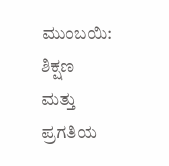ಮುಂಬಯಿ: ಶಿಕ್ಷಣ ಮತ್ತು ಪ್ರಗತಿಯ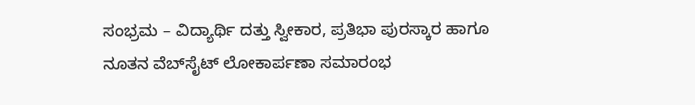ಸಂಭ್ರಮ – ವಿದ್ಯಾರ್ಥಿ ದತ್ತು ಸ್ವೀಕಾರ, ಪ್ರತಿಭಾ ಪುರಸ್ಕಾರ ಹಾಗೂ ನೂತನ ವೆಬ್‌ಸೈಟ್ ಲೋಕಾರ್ಪಣಾ ಸಮಾರಂಭ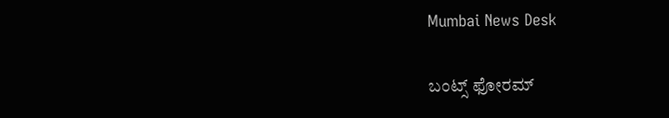Mumbai News Desk

ಬಂಟ್ಸ್ ಫೋರಮ್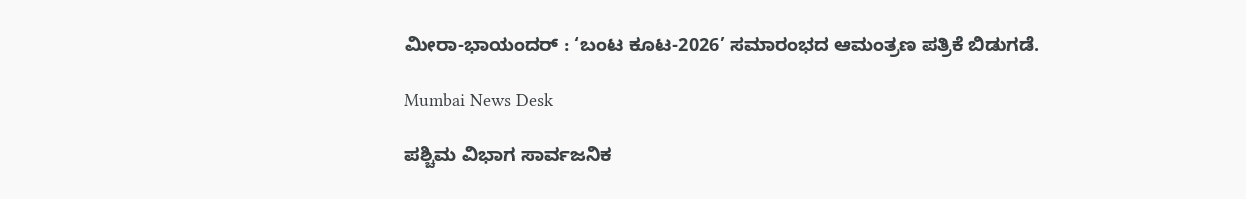ಮೀರಾ-ಭಾಯಂದರ್ : ‘ಬಂಟ ಕೂಟ-2026’ ಸಮಾರಂಭದ ಆಮಂತ್ರಣ ಪತ್ರಿಕೆ ಬಿಡುಗಡೆ.

Mumbai News Desk

ಪಶ್ಚಿಮ ವಿಭಾಗ ಸಾರ್ವಜನಿಕ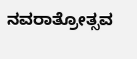ನವರಾತ್ರೋತ್ಸವ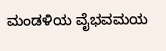ಮಂಡಳಿಯ ವೈಭವಮಯ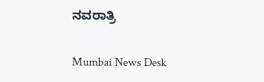ನವರಾತ್ರಿ

Mumbai News Desk